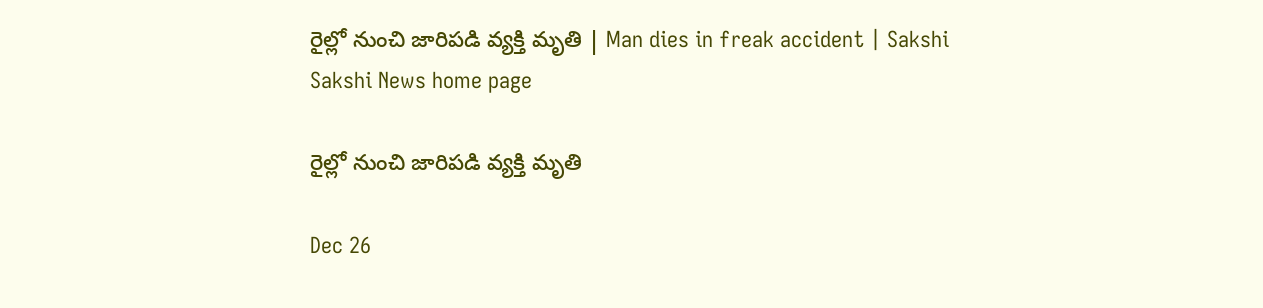రైల్లో నుంచి జారిపడి వ్యక్తి మృతి | Man dies in freak accident | Sakshi
Sakshi News home page

రైల్లో నుంచి జారిపడి వ్యక్తి మృతి

Dec 26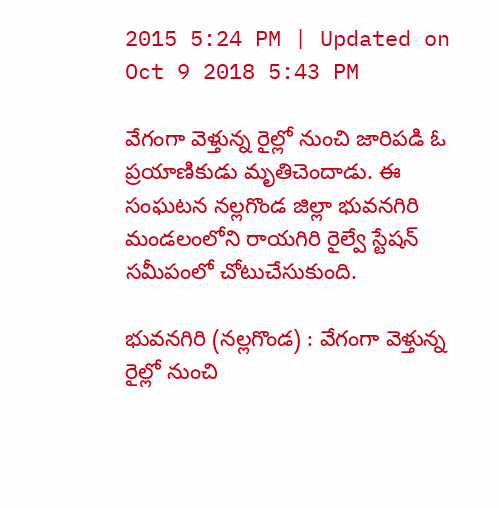2015 5:24 PM | Updated on Oct 9 2018 5:43 PM

వేగంగా వెళ్తున్న రైల్లో నుంచి జారిపడి ఓ ప్రయాణికుడు మృతిచెందాడు. ఈ సంఘటన నల్లగొండ జిల్లా భువనగిరి మండలంలోని రాయగిరి రైల్వే స్టేషన్ సమీపంలో చోటుచేసుకుంది.

భువనగిరి (నల్లగొండ) : వేగంగా వెళ్తున్న రైల్లో నుంచి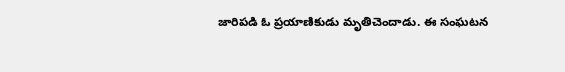జారిపడి ఓ ప్రయాణికుడు మృతిచెందాడు. ఈ సంఘటన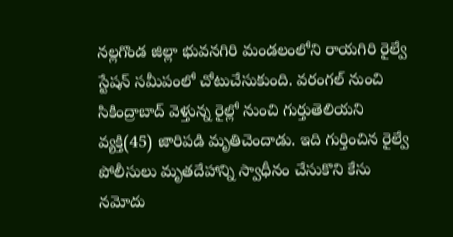నల్లగొండ జిల్లా భువనగిరి మండలంలోని రాయగిరి రైల్వే స్టేషన్ సమీపంలో చోటుచేసుకుంది. వరంగల్ నుంచి సికింద్రాబాద్ వెళ్తున్న రైల్లో నుంచి గుర్తుతెలియని వ్యక్తి(45) జారిపడి మృతిచెందాడు. ఇది గుర్తించిన రైల్వే పోలీసులు మృతదేహాన్ని స్వాధీనం చేసుకొని కేసు నమోదు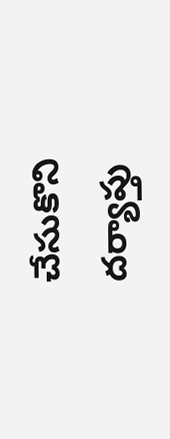చేసుకొని దర్యాప్తు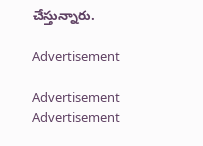చేస్తున్నారు.

Advertisement

Advertisement
Advertisement